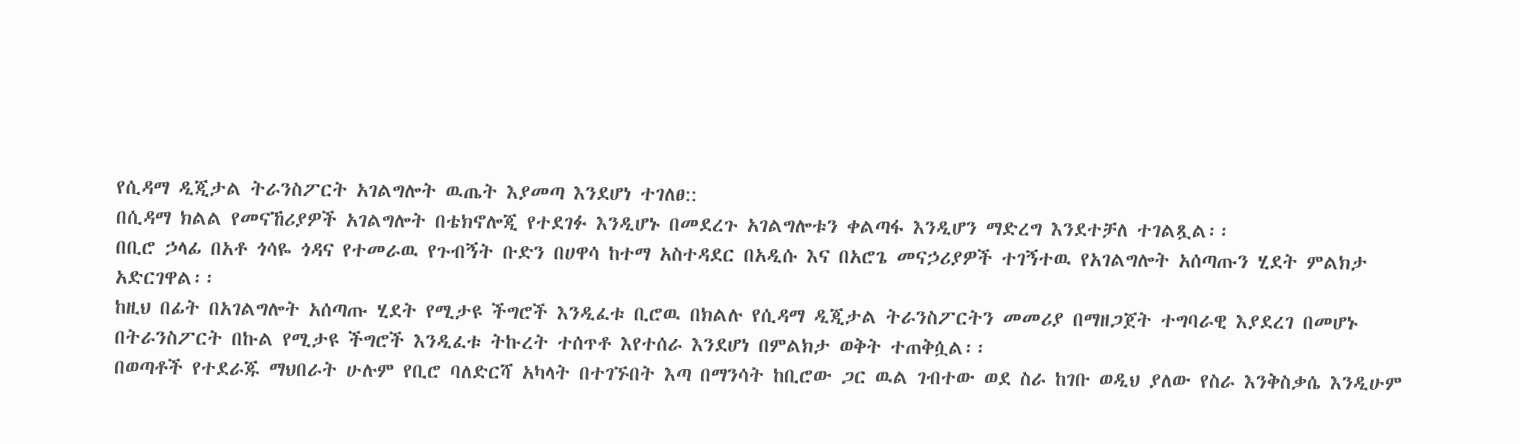የሲዳማ ዲጂታል ትራንስፖርት አገልግሎት ዉጤት እያመጣ እንደሆነ ተገለፀ::
በሲዳማ ክልል የመናኸሪያዎች አገልግሎት በቴክኖሎጂ የተደገፉ እንዲሆኑ በመደረጉ አገልግሎቱን ቀልጣፋ እንዲሆን ማድረግ እንደተቻለ ተገልጿል፡፡
በቢሮ ኃላፊ በአቶ ጎሳዬ ጎዳና የተመራዉ የጉብኝት ቡድን በሀዋሳ ከተማ አስተዳደር በአዲሱ እና በአሮጌ መናኃሪያዎች ተገኝተዉ የአገልግሎት አሰጣጡን ሂደት ምልክታ አድርገዋል፡፡
ከዚህ በፊት በአገልግሎት አሰጣጡ ሂደት የሚታዩ ችግሮች እንዲፈቱ ቢሮዉ በክልሉ የሲዳማ ዲጂታል ትራንስፖርትን መመሪያ በማዘጋጀት ተግባራዊ እያደረገ በመሆኑ በትራንስፖርት በኩል የሚታዩ ችግሮች እንዲፈቱ ትኩረት ተሰጥቶ እየተሰራ እንደሆነ በምልክታ ወቅት ተጠቅሷል፡፡
በወጣቶች የተደራጁ ማህበራት ሁሉም የቢሮ ባለድርሻ አካላት በተገኙበት እጣ በማንሳት ከቢሮው ጋር ዉል ገብተው ወደ ስራ ከገቡ ወዲህ ያለው የስራ እንቅስቃሴ እንዲሁም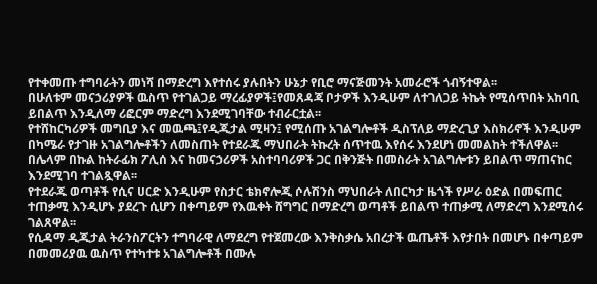የተቀመጡ ተግባራትን መነሻ በማድረግ እየተሰሩ ያሉበትን ሁኔታ የቢሮ ማናጅመንት አመራሮች ጎብኝተዋል፡፡
በሁለቱም መናኃሪያዎች ዉስጥ የተገልጋይ ማረፊያዎች፤የመጸዳጃ ቦታዎች እንዲሁም ለተገለጋይ ትኬት የሚሰጥበት አከባቢ ይበልጥ እንዲለማ ሪፎርም ማድረግ እንደሚገባቸው ተብራርቷል፡፡
የተሸከርካሪዎች መግቢያ እና መዉጫ፤የዲጂታል ሚዛን፤ የሚሰጡ አገልግሎቶች ዲስፕለይ ማድረጊያ እስክሪኖች እንዲሁም በካሜራ የታገዙ አገልግሎቶችን ለመስጠት የተደራጁ ማህበራት ትኩረት ሰጥተዉ እየሰሩ እንደሆነ መመልከት ተችለዋል፡፡
በሌላም በኩል ከትራፊክ ፖሊሰ እና ከመናኃሪዎች አስተባባሪዎች ጋር በቅንጅት በመስራት አገልግሎቱን ይበልጥ ማጠናከር እንደሚገባ ተገልጿዋል፡፡
የተደራጁ ወጣቶች የሲና ሀርድ እንዲሁም የስታር ቴክኖሎጂ ሶሉሽንስ ማህበራት ለበርካታ ዜጎች የሥራ ዕድል በመፍጠር ተጠቃሚ እንዲሆኑ ያደረጉ ሲሆን በቀጣይም የእዉቀት ሸግግር በማድረግ ወጣቶች ይበልጥ ተጠቃሚ ለማድረግ እንደሚሰሩ ገልጸዋል፡፡
የሲዳማ ዲጂታል ትራንስፖርትን ተግባራዊ ለማደረግ የተጀመረው እንቅስቃሴ አበረታች ዉጤቶች እየታበት በመሆኑ በቀጣይም በመመሪያዉ ዉስጥ የተካተቱ አገልግሎቶች በሙሉ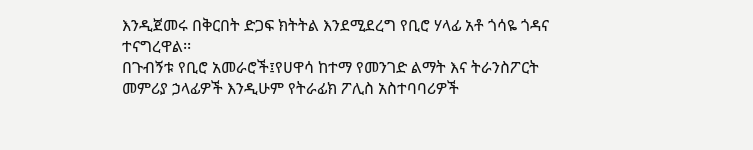እንዲጀመሩ በቅርበት ድጋፍ ክትትል እንደሚደረግ የቢሮ ሃላፊ አቶ ጎሳዬ ጎዳና ተናግረዋል፡፡
በጉብኝቱ የቢሮ አመራሮች፤የሀዋሳ ከተማ የመንገድ ልማት እና ትራንስፖርት መምሪያ ኃላፊዎች እንዲሁም የትራፊክ ፖሊስ አስተባባሪዎች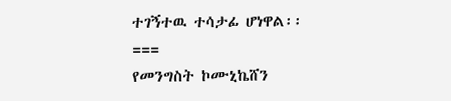ተገኝተዉ ተሳታፊ ሆነዋል፡፡
===
የመንግስት ኮሙኒኬሸን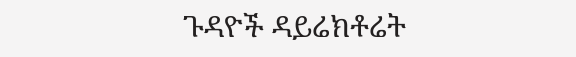ጉዳዮች ዳይሬክቶሬት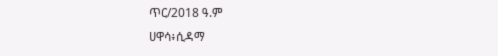ጥር/2018 ዓ.ም
ሀዋሳ፥ሲዳማ